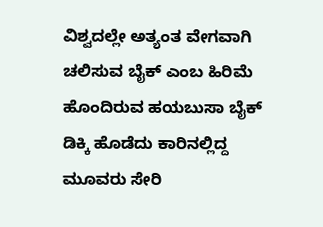ವಿಶ್ವದಲ್ಲೇ ಅತ್ಯಂತ ವೇಗವಾಗಿ ಚಲಿಸುವ ಬೈಕ್ ಎಂಬ ಹಿರಿಮೆ ಹೊಂದಿರುವ ಹಯಬುಸಾ ಬೈಕ್ ಡಿಕ್ಕಿ ಹೊಡೆದು ಕಾರಿನಲ್ಲಿದ್ದ ಮೂವರು ಸೇರಿ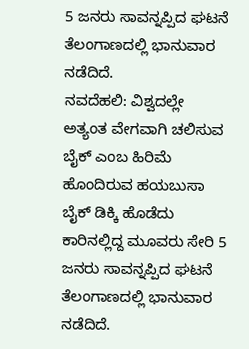5 ಜನರು ಸಾವನ್ನಪ್ಪಿದ ಘಟನೆ ತೆಲಂಗಾಣದಲ್ಲಿ ಭಾನುವಾರ ನಡೆದಿದೆ.
ನವದೆಹಲಿ: ವಿಶ್ವದಲ್ಲೇ ಅತ್ಯಂತ ವೇಗವಾಗಿ ಚಲಿಸುವ ಬೈಕ್ ಎಂಬ ಹಿರಿಮೆ ಹೊಂದಿರುವ ಹಯಬುಸಾ ಬೈಕ್ ಡಿಕ್ಕಿ ಹೊಡೆದು ಕಾರಿನಲ್ಲಿದ್ದ ಮೂವರು ಸೇರಿ 5 ಜನರು ಸಾವನ್ನಪ್ಪಿದ ಘಟನೆ ತೆಲಂಗಾಣದಲ್ಲಿ ಭಾನುವಾರ ನಡೆದಿದೆ.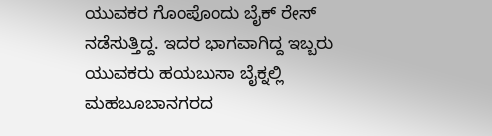ಯುವಕರ ಗೊಂಪೊಂದು ಬೈಕ್ ರೇಸ್ ನಡೆಸುತ್ತಿದ್ದ. ಇದರ ಭಾಗವಾಗಿದ್ದ ಇಬ್ಬರು ಯುವಕರು ಹಯಬುಸಾ ಬೈಕ್ನಲ್ಲಿ ಮಹಬೂಬಾನಗರದ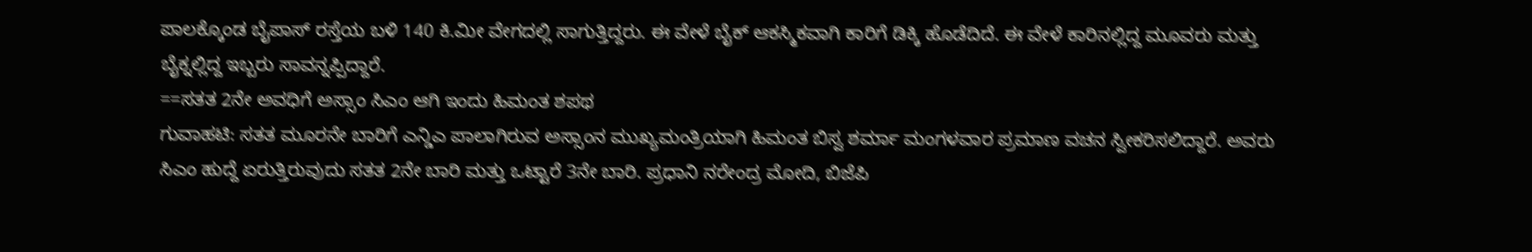ಪಾಲಕ್ಕೊಂಡ ಬೈಪಾಸ್ ರಸ್ತೆಯ ಬಳಿ 140 ಕಿ.ಮೀ ವೇಗದಲ್ಲಿ ಸಾಗುತ್ತಿದ್ದರು. ಈ ವೇಳೆ ಬೈಕ್ ಆಕಸ್ಮಿಕವಾಗಿ ಕಾರಿಗೆ ಡಿಕ್ಕಿ ಹೊಡೆದಿದೆ. ಈ ವೇಳೆ ಕಾರಿನಲ್ಲಿದ್ದ ಮೂವರು ಮತ್ತು ಬೈಕ್ನಲ್ಲಿದ್ದ ಇಬ್ಬರು ಸಾವನ್ನಪ್ಪಿದ್ದಾರೆ.
==ಸತತ 2ನೇ ಅವಧಿಗೆ ಅಸ್ಸಾಂ ಸಿಎಂ ಆಗಿ ಇಂದು ಹಿಮಂತ ಶಪಥ
ಗುವಾಹಟಿ: ಸತತ ಮೂರನೇ ಬಾರಿಗೆ ಎನ್ಡಿಎ ಪಾಲಾಗಿರುವ ಅಸ್ಸಾಂನ ಮುಖ್ಯಮಂತ್ರಿಯಾಗಿ ಹಿಮಂತ ಬಿಸ್ವ ಶರ್ಮಾ ಮಂಗಳವಾರ ಪ್ರಮಾಣ ವಚನ ಸ್ವೀಕರಿಸಲಿದ್ದಾರೆ. ಅವರು ಸಿಎಂ ಹುದ್ದೆ ಏರುತ್ತಿರುವುದು ಸತತ 2ನೇ ಬಾರಿ ಮತ್ತು ಒಟ್ಟಾರೆ 3ನೇ ಬಾರಿ. ಪ್ರಧಾನಿ ನರೇಂದ್ರ ಮೋದಿ, ಬಿಜೆಪಿ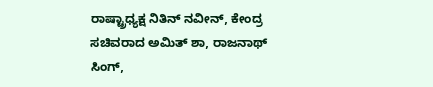ರಾಷ್ಟ್ರಾಧ್ಯಕ್ಷ ನಿತಿನ್ ನವೀನ್, ಕೇಂದ್ರ ಸಚಿವರಾದ ಅಮಿತ್ ಶಾ, ರಾಜನಾಥ್ ಸಿಂಗ್,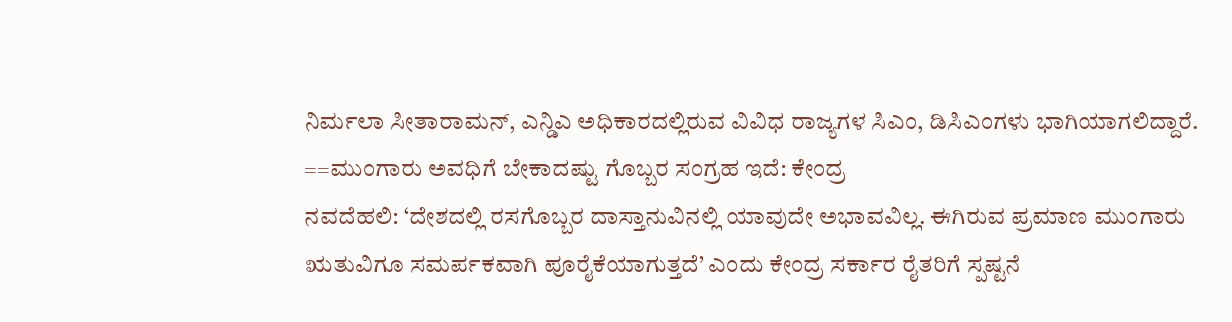ನಿರ್ಮಲಾ ಸೀತಾರಾಮನ್, ಎನ್ಡಿಎ ಅಧಿಕಾರದಲ್ಲಿರುವ ವಿವಿಧ ರಾಜ್ಯಗಳ ಸಿಎಂ, ಡಿಸಿಎಂಗಳು ಭಾಗಿಯಾಗಲಿದ್ದಾರೆ.
==ಮುಂಗಾರು ಅವಧಿಗೆ ಬೇಕಾದಷ್ಟು ಗೊಬ್ಬರ ಸಂಗ್ರಹ ಇದೆ: ಕೇಂದ್ರ
ನವದೆಹಲಿ: ‘ದೇಶದಲ್ಲಿ ರಸಗೊಬ್ಬರ ದಾಸ್ತಾನುವಿನಲ್ಲಿ ಯಾವುದೇ ಅಭಾವವಿಲ್ಲ. ಈಗಿರುವ ಪ್ರಮಾಣ ಮುಂಗಾರು ಋತುವಿಗೂ ಸಮರ್ಪಕವಾಗಿ ಪೂರೈಕೆಯಾಗುತ್ತದೆ’ ಎಂದು ಕೇಂದ್ರ ಸರ್ಕಾರ ರೈತರಿಗೆ ಸ್ಪಷ್ಟನೆ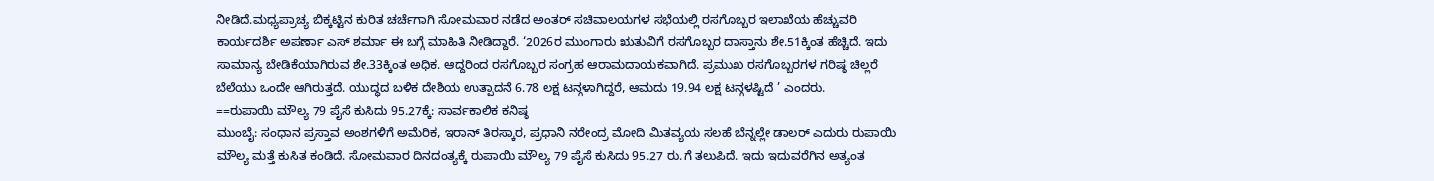ನೀಡಿದೆ.ಮಧ್ಯಪ್ರಾಚ್ಯ ಬಿಕ್ಕಟ್ಟಿನ ಕುರಿತ ಚರ್ಚೆಗಾಗಿ ಸೋಮವಾರ ನಡೆದ ಅಂತರ್ ಸಚಿವಾಲಯಗಳ ಸಭೆಯಲ್ಲಿ ರಸಗೊಬ್ಬರ ಇಲಾಖೆಯ ಹೆಚ್ಚುವರಿ ಕಾರ್ಯದರ್ಶಿ ಅಪರ್ಣಾ ಎಸ್ ಶರ್ಮಾ ಈ ಬಗ್ಗೆ ಮಾಹಿತಿ ನೀಡಿದ್ದಾರೆ. ‘2026ರ ಮುಂಗಾರು ಋತುವಿಗೆ ರಸಗೊಬ್ಬರ ದಾಸ್ತಾನು ಶೇ.51ಕ್ಕಿಂತ ಹೆಚ್ಚಿದೆ. ಇದು ಸಾಮಾನ್ಯ ಬೇಡಿಕೆಯಾಗಿರುವ ಶೇ.33ಕ್ಕಿಂತ ಅಧಿಕ. ಆದ್ದರಿಂದ ರಸಗೊಬ್ಬರ ಸಂಗ್ರಹ ಆರಾಮದಾಯಕವಾಗಿದೆ. ಪ್ರಮುಖ ರಸಗೊಬ್ಬರಗಳ ಗರಿಷ್ಠ ಚಿಲ್ಲರೆ ಬೆಲೆಯು ಒಂದೇ ಆಗಿರುತ್ತದೆ. ಯುದ್ಧದ ಬಳಿಕ ದೇಶಿಯ ಉತ್ಪಾದನೆ 6.78 ಲಕ್ಷ ಟನ್ಗಳಾಗಿದ್ದರೆ, ಆಮದು 19.94 ಲಕ್ಷ ಟನ್ಗಳಷ್ಟಿದೆ ’ ಎಂದರು.
==ರುಪಾಯಿ ಮೌಲ್ಯ 79 ಪೈಸೆ ಕುಸಿದು 95.27ಕ್ಕೆ: ಸಾರ್ವಕಾಲಿಕ ಕನಿಷ್ಠ
ಮುಂಬೈ: ಸಂಧಾನ ಪ್ರಸ್ತಾವ ಅಂಶಗಳಿಗೆ ಅಮೆರಿಕ, ಇರಾನ್ ತಿರಸ್ಕಾರ, ಪ್ರಧಾನಿ ನರೇಂದ್ರ ಮೋದಿ ಮಿತವ್ಯಯ ಸಲಹೆ ಬೆನ್ನಲ್ಲೇ ಡಾಲರ್ ಎದುರು ರುಪಾಯಿ ಮೌಲ್ಯ ಮತ್ತೆ ಕುಸಿತ ಕಂಡಿದೆ. ಸೋಮವಾರ ದಿನದಂತ್ಯಕ್ಕೆ ರುಪಾಯಿ ಮೌಲ್ಯ 79 ಪೈಸೆ ಕುಸಿದು 95.27 ರು.ಗೆ ತಲುಪಿದೆ. ಇದು ಇದುವರೆಗಿನ ಅತ್ಯಂತ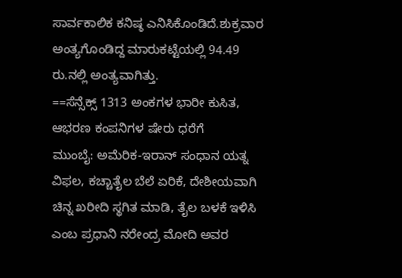ಸಾರ್ವಕಾಲಿಕ ಕನಿಷ್ಠ ಎನಿಸಿಕೊಂಡಿದೆ.ಶುಕ್ರವಾರ ಅಂತ್ಯಗೊಂಡಿದ್ದ ಮಾರುಕಟ್ಟೆಯಲ್ಲಿ 94.49 ರು.ನಲ್ಲಿ ಅಂತ್ಯವಾಗಿತ್ತು.
==ಸೆನ್ಸೆಕ್ಸ್ 1313 ಅಂಕಗಳ ಭಾರೀ ಕುಸಿತ, ಆಭರಣ ಕಂಪನಿಗಳ ಷೇರು ಧರೆಗೆ
ಮುಂಬೈ: ಅಮೆರಿಕ-ಇರಾನ್ ಸಂಧಾನ ಯತ್ನ ವಿಫಲ, ಕಚ್ಚಾತೈಲ ಬೆಲೆ ಏರಿಕೆ, ದೇಶೀಯವಾಗಿ ಚಿನ್ನ ಖರೀದಿ ಸ್ಥಗಿತ ಮಾಡಿ, ತೈಲ ಬಳಕೆ ಇಳಿಸಿ ಎಂಬ ಪ್ರಧಾನಿ ನರೇಂದ್ರ ಮೋದಿ ಅವರ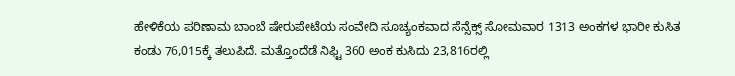ಹೇಳಿಕೆಯ ಪರಿಣಾಮ ಬಾಂಬೆ ಷೇರುಪೇಟೆಯ ಸಂವೇದಿ ಸೂಚ್ಯಂಕವಾದ ಸೆನ್ಸೆಕ್ಸ್ ಸೋಮವಾರ 1313 ಅಂಕಗಳ ಭಾರೀ ಕುಸಿತ ಕಂಡು 76,015ಕ್ಕೆ ತಲುಪಿದೆ. ಮತ್ತೊಂದೆಡೆ ನಿಫ್ಟಿ 360 ಅಂಕ ಕುಸಿದು 23,816ರಲ್ಲಿ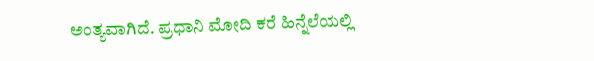ಅಂತ್ಯವಾಗಿದೆ. ಪ್ರಧಾನಿ ಮೋದಿ ಕರೆ ಹಿನ್ನೆಲೆಯಲ್ಲಿ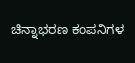ಚಿನ್ನಾಭರಣ ಕಂಪನಿಗಳ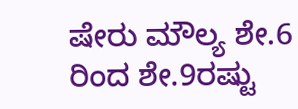ಷೇರು ಮೌಲ್ಯ ಶೇ.6 ರಿಂದ ಶೇ.9ರಷ್ಟು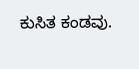ಕುಸಿತ ಕಂಡವು.